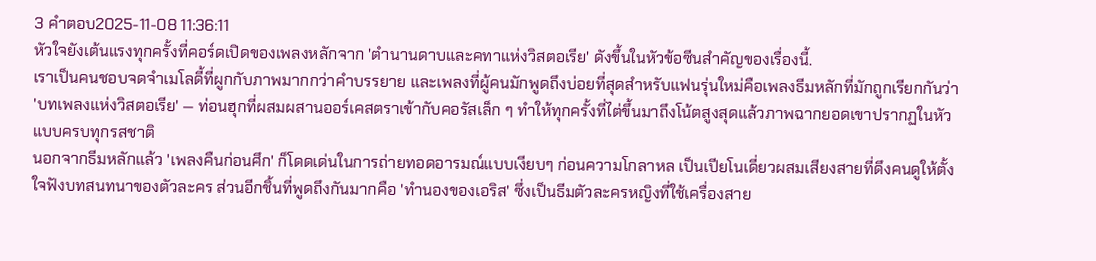3 คำตอบ2025-11-08 11:36:11
หัวใจยังเต้นแรงทุกครั้งที่คอร์ดเปิดของเพลงหลักจาก 'ตํานานดาบและคทาแห่งวิสตอเรีย' ดังขึ้นในหัวข้อซีนสำคัญของเรื่องนี้.
เราเป็นคนชอบจดจำเมโลดี้ที่ผูกกับภาพมากกว่าคำบรรยาย และเพลงที่ผู้คนมักพูดถึงบ่อยที่สุดสำหรับแฟนรุ่นใหม่คือเพลงธีมหลักที่มักถูกเรียกกันว่า 'บทเพลงแห่งวิสตอเรีย' — ท่อนฮุกที่ผสมผสานออร์เคสตราเข้ากับคอรัสเล็ก ๆ ทำให้ทุกครั้งที่ไต่ขึ้นมาถึงโน้ตสูงสุดแล้วภาพฉากยอดเขาปรากฏในหัวแบบครบทุกรสชาติ
นอกจากธีมหลักแล้ว 'เพลงคืนก่อนศึก' ก็โดดเด่นในการถ่ายทอดอารมณ์แบบเงียบๆ ก่อนความโกลาหล เป็นเปียโนเดี่ยวผสมเสียงสายที่ดึงคนดูให้ตั้งใจฟังบทสนทนาของตัวละคร ส่วนอีกชิ้นที่พูดถึงกันมากคือ 'ทำนองของเอริส' ซึ่งเป็นธีมตัวละครหญิงที่ใช้เครื่องสาย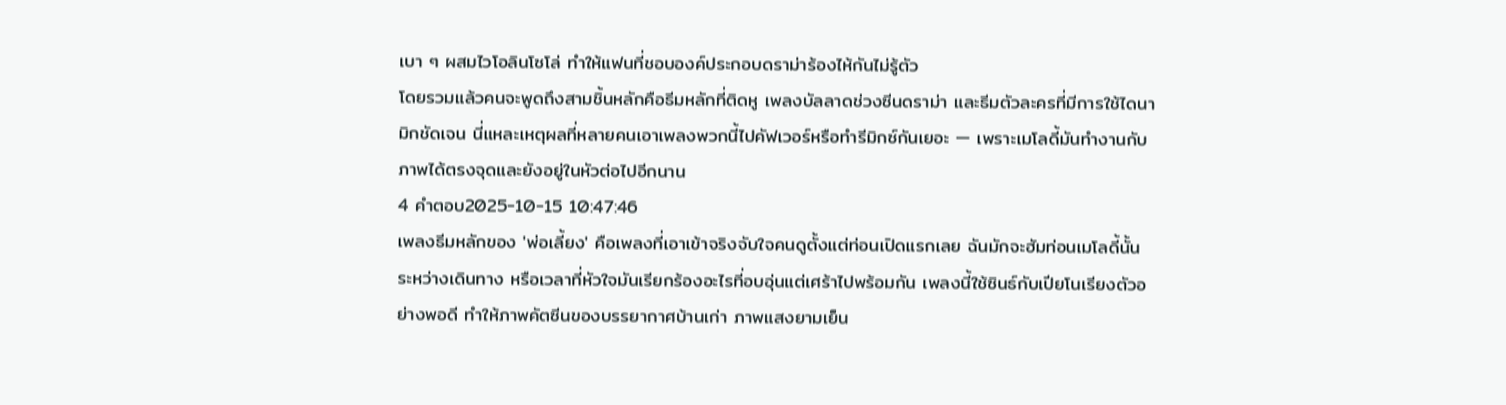เบา ๆ ผสมไวโอลินโซโล่ ทำให้แฟนที่ชอบองค์ประกอบดราม่าร้องไห้กันไม่รู้ตัว
โดยรวมแล้วคนจะพูดถึงสามชิ้นหลักคือธีมหลักที่ติดหู เพลงบัลลาดช่วงซีนดราม่า และธีมตัวละครที่มีการใช้ไดนามิกชัดเจน นี่แหละเหตุผลที่หลายคนเอาเพลงพวกนี้ไปคัฟเวอร์หรือทำรีมิกซ์กันเยอะ — เพราะเมโลดี้มันทำงานกับภาพได้ตรงจุดและยังอยู่ในหัวต่อไปอีกนาน
4 คำตอบ2025-10-15 10:47:46
เพลงธีมหลักของ 'พ่อเลี้ยง' คือเพลงที่เอาเข้าจริงจับใจคนดูตั้งแต่ท่อนเปิดแรกเลย ฉันมักจะฮัมท่อนเมโลดี้นั้นระหว่างเดินทาง หรือเวลาที่หัวใจมันเรียกร้องอะไรที่อบอุ่นแต่เศร้าไปพร้อมกัน เพลงนี้ใช้ซินธ์กับเปียโนเรียงตัวอย่างพอดี ทำให้ภาพคัตซีนของบรรยากาศบ้านเก่า ภาพแสงยามเย็น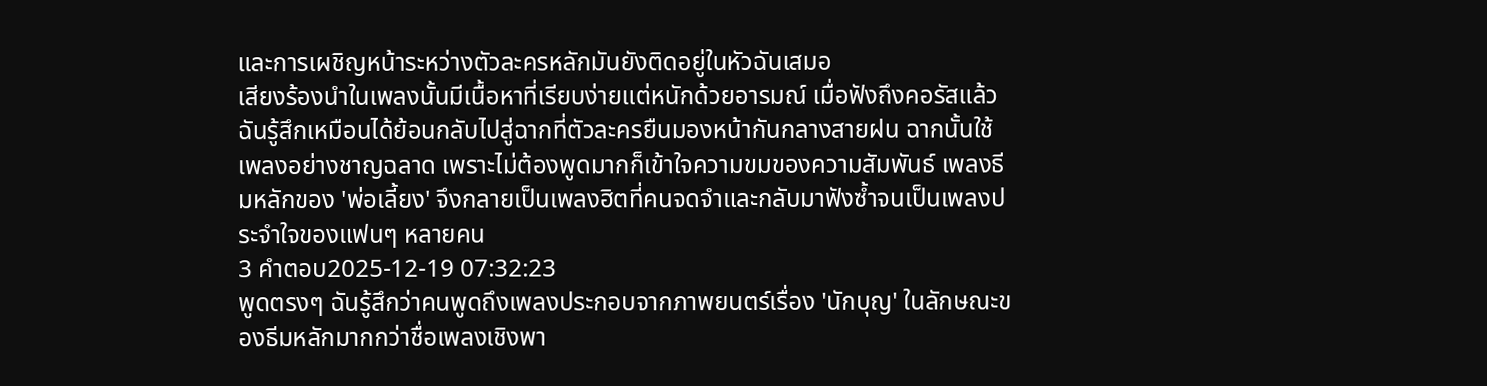และการเผชิญหน้าระหว่างตัวละครหลักมันยังติดอยู่ในหัวฉันเสมอ
เสียงร้องนำในเพลงนั้นมีเนื้อหาที่เรียบง่ายแต่หนักด้วยอารมณ์ เมื่อฟังถึงคอรัสแล้วฉันรู้สึกเหมือนได้ย้อนกลับไปสู่ฉากที่ตัวละครยืนมองหน้ากันกลางสายฝน ฉากนั้นใช้เพลงอย่างชาญฉลาด เพราะไม่ต้องพูดมากก็เข้าใจความขมของความสัมพันธ์ เพลงธีมหลักของ 'พ่อเลี้ยง' จึงกลายเป็นเพลงฮิตที่คนจดจำและกลับมาฟังซ้ำจนเป็นเพลงประจำใจของแฟนๆ หลายคน
3 คำตอบ2025-12-19 07:32:23
พูดตรงๆ ฉันรู้สึกว่าคนพูดถึงเพลงประกอบจากภาพยนตร์เรื่อง 'นักบุญ' ในลักษณะของธีมหลักมากกว่าชื่อเพลงเชิงพา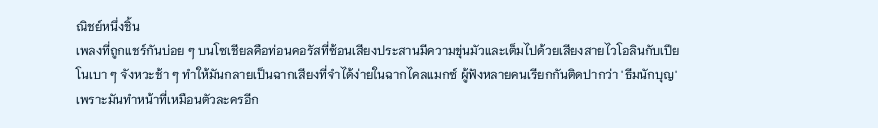ณิชย์หนึ่งชิ้น
เพลงที่ถูกแชร์กันบ่อย ๆ บนโซเชียลคือท่อนคอรัสที่ซ้อนเสียงประสานมีความขุ่นมัวและเต็มไปด้วยเสียงสายไวโอลินกับเปียโนเบา ๆ จังหวะช้า ๆ ทำให้มันกลายเป็นฉากเสียงที่จำได้ง่ายในฉากไคลแมกซ์ ผู้ฟังหลายคนเรียกกันติดปากว่า 'ธีมนักบุญ' เพราะมันทำหน้าที่เหมือนตัวละครอีก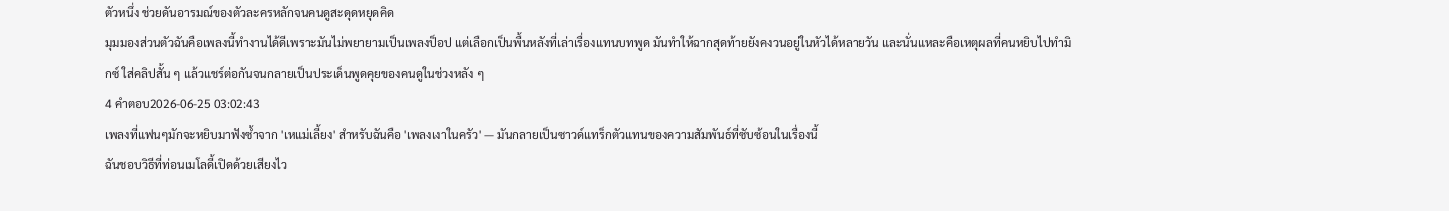ตัวหนึ่ง ช่วยดันอารมณ์ของตัวละครหลักจนคนดูสะดุดหยุดคิด
มุมมองส่วนตัวฉันคือเพลงนี้ทำงานได้ดีเพราะมันไม่พยายามเป็นเพลงป็อป แต่เลือกเป็นพื้นหลังที่เล่าเรื่องแทนบทพูด มันทำให้ฉากสุดท้ายยังคงวนอยู่ในหัวได้หลายวัน และนั่นแหละคือเหตุผลที่คนหยิบไปทำมิกซ์ ใส่คลิปสั้น ๆ แล้วแชร์ต่อกันจนกลายเป็นประเด็นพูดคุยของคนดูในช่วงหลัง ๆ
4 คำตอบ2026-06-25 03:02:43
เพลงที่แฟนๆมักจะหยิบมาฟังซ้ำจาก 'เหแม่เลี้ยง' สำหรับฉันคือ 'เพลงเงาในครัว' — มันกลายเป็นซาวด์แทร็กตัวแทนของความสัมพันธ์ที่ซับซ้อนในเรื่องนี้
ฉันชอบวิธีที่ท่อนเมโลดี้เปิดด้วยเสียงไว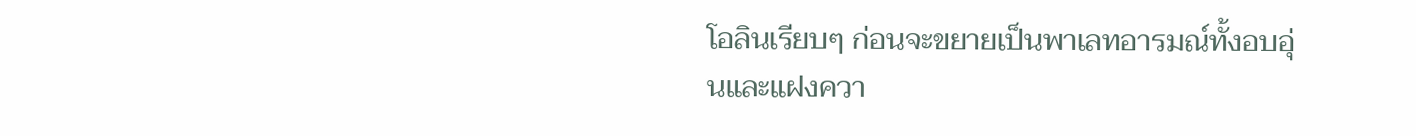โอลินเรียบๆ ก่อนจะขยายเป็นพาเลทอารมณ์ทั้งอบอุ่นและแฝงควา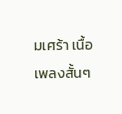มเศร้า เนื้อเพลงสั้นๆ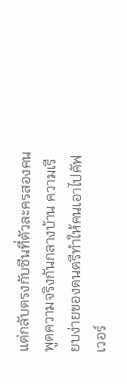แต่กลับตรงกับซีนที่ตัวละครสองคนพูดความจริงกันกลางบ้าน ความเรียบง่ายของดนตรีทำให้คนเอาไปคัฟเวอร์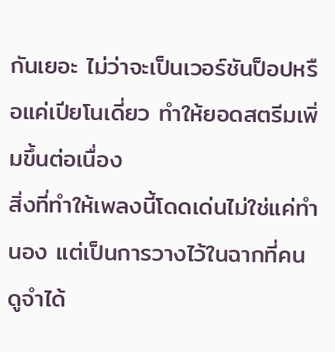กันเยอะ ไม่ว่าจะเป็นเวอร์ชันป็อปหรือแค่เปียโนเดี่ยว ทำให้ยอดสตรีมเพิ่มขึ้นต่อเนื่อง
สิ่งที่ทำให้เพลงนี้โดดเด่นไม่ใช่แค่ทำนอง แต่เป็นการวางไว้ในฉากที่คนดูจำได้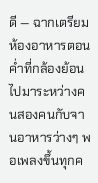ดี — ฉากเตรียมห้องอาหารตอนค่ำที่กล้องย้อนไปมาระหว่างคนสองคนกับจานอาหารว่างๆ พอเพลงขึ้นทุกค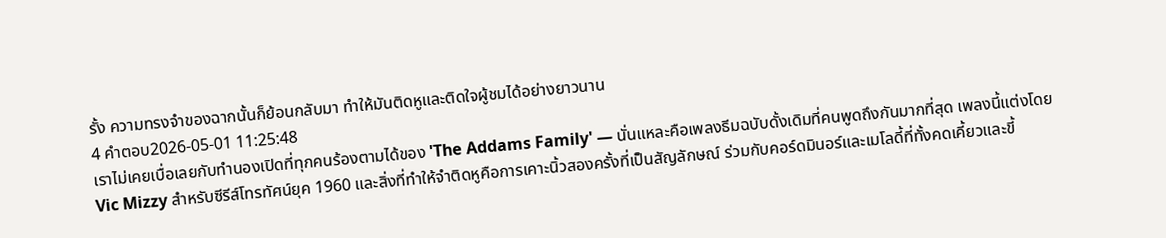รั้ง ความทรงจำของฉากนั้นก็ย้อนกลับมา ทำให้มันติดหูและติดใจผู้ชมได้อย่างยาวนาน
4 คำตอบ2026-05-01 11:25:48
เราไม่เคยเบื่อเลยกับทำนองเปิดที่ทุกคนร้องตามได้ของ 'The Addams Family' — นั่นแหละคือเพลงธีมฉบับดั้งเดิมที่คนพูดถึงกันมากที่สุด เพลงนี้แต่งโดย Vic Mizzy สำหรับซีรีส์โทรทัศน์ยุค 1960 และสิ่งที่ทำให้จำติดหูคือการเคาะนิ้วสองครั้งที่เป็นสัญลักษณ์ ร่วมกับคอร์ดมินอร์และเมโลดี้ที่ทั้งคดเคี้ยวและขี้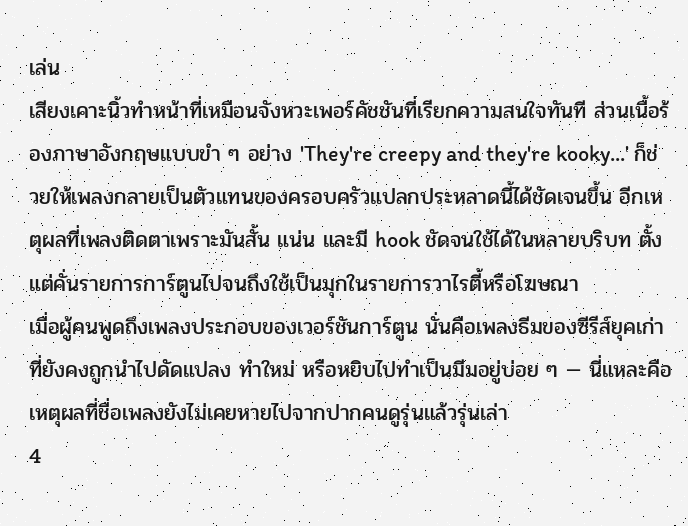เล่น
เสียงเคาะนิ้วทำหน้าที่เหมือนจังหวะเพอร์คัชชันที่เรียกความสนใจทันที ส่วนเนื้อร้องภาษาอังกฤษแบบขำ ๆ อย่าง 'They're creepy and they're kooky...' ก็ช่วยให้เพลงกลายเป็นตัวแทนของครอบครัวแปลกประหลาดนี้ได้ชัดเจนขึ้น อีกเหตุผลที่เพลงติดตาเพราะมันสั้น แน่น และมี hook ชัดจนใช้ได้ในหลายบริบท ตั้งแต่คั่นรายการการ์ตูนไปจนถึงใช้เป็นมุกในรายการวาไรตี้หรือโฆษณา
เมื่อผู้คนพูดถึงเพลงประกอบของเวอร์ชันการ์ตูน นั่นคือเพลงธีมของซีรีส์ยุคเก่า ที่ยังคงถูกนำไปดัดแปลง ทำใหม่ หรือหยิบไปทำเป็นมีมอยู่บ่อย ๆ — นี่แหละคือเหตุผลที่ชื่อเพลงยังไม่เคยหายไปจากปากคนดูรุ่นแล้วรุ่นเล่า
4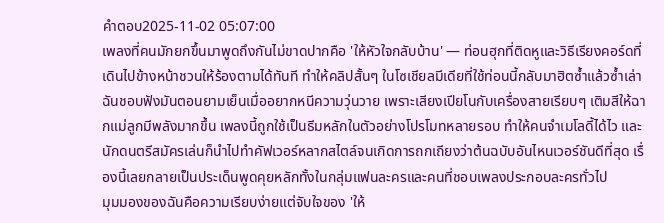คำตอบ2025-11-02 05:07:00
เพลงที่คนมักยกขึ้นมาพูดถึงกันไม่ขาดปากคือ 'ให้หัวใจกลับบ้าน' — ท่อนฮุกที่ติดหูและวิธีเรียงคอร์ดที่เดินไปข้างหน้าชวนให้ร้องตามได้ทันที ทำให้คลิปสั้นๆ ในโซเชียลมีเดียที่ใช้ท่อนนี้กลับมาฮิตซ้ำแล้วซ้ำเล่า
ฉันชอบฟังมันตอนยามเย็นเมื่ออยากหนีความวุ่นวาย เพราะเสียงเปียโนกับเครื่องสายเรียบๆ เติมสีให้ฉากแม่ลูกมีพลังมากขึ้น เพลงนี้ถูกใช้เป็นธีมหลักในตัวอย่างโปรโมทหลายรอบ ทำให้คนจำเมโลดี้ได้ไว และนักดนตรีสมัครเล่นก็นำไปทำคัฟเวอร์หลากสไตล์จนเกิดการถกเถียงว่าต้นฉบับอันไหนเวอร์ชันดีที่สุด เรื่องนี้เลยกลายเป็นประเด็นพูดคุยหลักทั้งในกลุ่มแฟนละครและคนที่ชอบเพลงประกอบละครทั่วไป
มุมมองของฉันคือความเรียบง่ายแต่จับใจของ 'ให้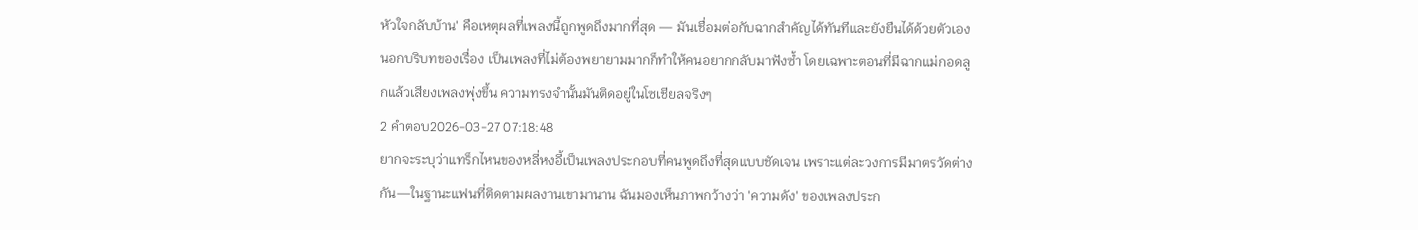หัวใจกลับบ้าน' คือเหตุผลที่เพลงนี้ถูกพูดถึงมากที่สุด — มันเชื่อมต่อกับฉากสำคัญได้ทันทีและยังยืนได้ด้วยตัวเองนอกบริบทของเรื่อง เป็นเพลงที่ไม่ต้องพยายามมากก็ทำให้คนอยากกลับมาฟังซ้ำ โดยเฉพาะตอนที่มีฉากแม่กอดลูกแล้วเสียงเพลงพุ่งขึ้น ความทรงจำนั้นมันติดอยู่ในโซเชียลจริงๆ
2 คำตอบ2026-03-27 07:18:48
ยากจะระบุว่าแทร็กไหนของหลี่หงอี้เป็นเพลงประกอบที่คนพูดถึงที่สุดแบบชัดเจน เพราะแต่ละวงการมีมาตรวัดต่างกัน—ในฐานะแฟนที่ติดตามผลงานเขามานาน ฉันมองเห็นภาพกว้างว่า 'ความดัง' ของเพลงประก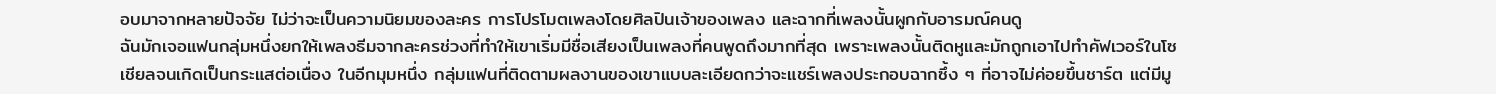อบมาจากหลายปัจจัย ไม่ว่าจะเป็นความนิยมของละคร การโปรโมตเพลงโดยศิลปินเจ้าของเพลง และฉากที่เพลงนั้นผูกกับอารมณ์คนดู
ฉันมักเจอแฟนกลุ่มหนึ่งยกให้เพลงธีมจากละครช่วงที่ทำให้เขาเริ่มมีชื่อเสียงเป็นเพลงที่คนพูดถึงมากที่สุด เพราะเพลงนั้นติดหูและมักถูกเอาไปทำคัฟเวอร์ในโซเชียลจนเกิดเป็นกระแสต่อเนื่อง ในอีกมุมหนึ่ง กลุ่มแฟนที่ติดตามผลงานของเขาแบบละเอียดกว่าจะแชร์เพลงประกอบฉากซึ้ง ๆ ที่อาจไม่ค่อยขึ้นชาร์ต แต่มีมู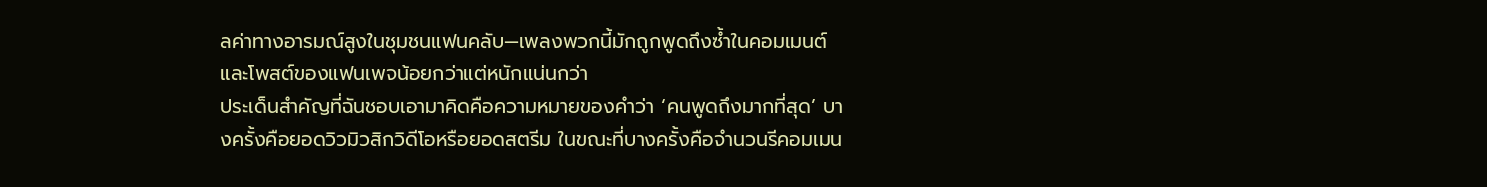ลค่าทางอารมณ์สูงในชุมชนแฟนคลับ—เพลงพวกนี้มักถูกพูดถึงซ้ำในคอมเมนต์และโพสต์ของแฟนเพจน้อยกว่าแต่หนักแน่นกว่า
ประเด็นสำคัญที่ฉันชอบเอามาคิดคือความหมายของคำว่า ‘คนพูดถึงมากที่สุด’ บางครั้งคือยอดวิวมิวสิกวิดีโอหรือยอดสตรีม ในขณะที่บางครั้งคือจำนวนรีคอมเมน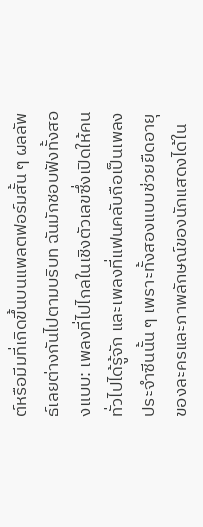ต์หรือมีมที่เกิดขึ้นบนแพลตฟอร์มสั้น ๆ ผลลัพธ์เลยต่างกันไปตามบริบท ฉันมักชอบฟังทั้งสองแบบ: เพลงที่ไปไกลในเชิงตัวเลขซึ่งเปิดให้คนทั่วไปได้รู้จัก และเพลงที่แฟนคลับถือเป็นเพลงประจำซีนนั้น ๆ เพราะทั้งสองแบบช่วยยืดอายุของละครและภาพลักษณ์ของนักแสดงได้ใน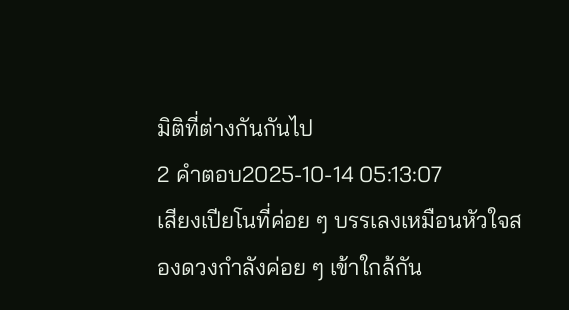มิติที่ต่างกันกันไป
2 คำตอบ2025-10-14 05:13:07
เสียงเปียโนที่ค่อย ๆ บรรเลงเหมือนหัวใจสองดวงกำลังค่อย ๆ เข้าใกล้กัน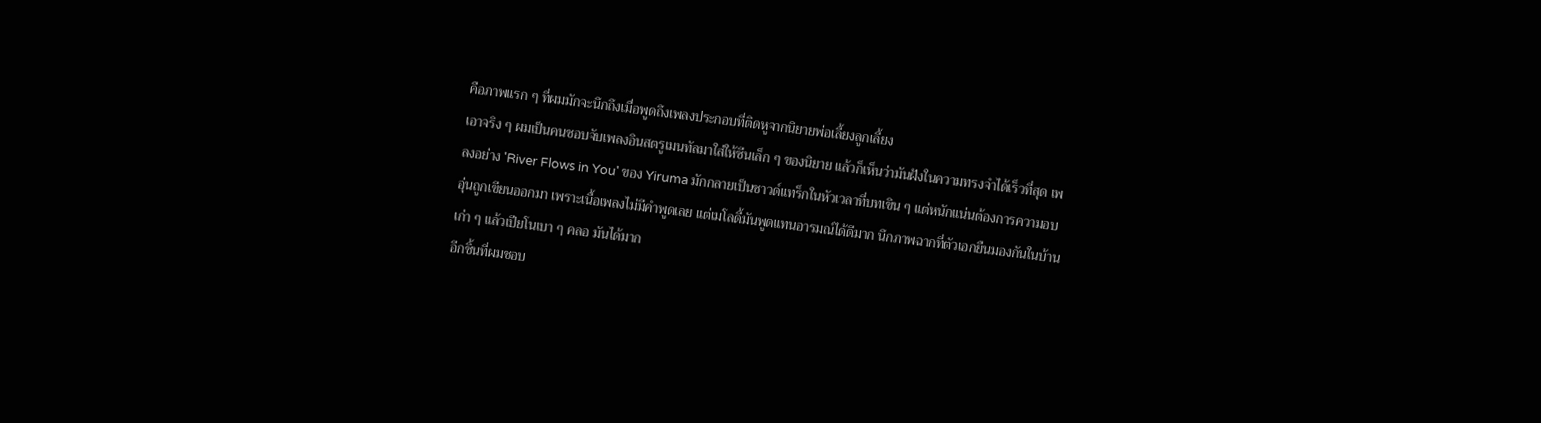คือภาพแรก ๆ ที่ผมมักจะนึกถึงเมื่อพูดถึงเพลงประกอบที่ติดหูจากนิยายพ่อเลี้ยงลูกเลี้ยง
เอาจริง ๆ ผมเป็นคนชอบจับเพลงอินสตรูเมนทัลมาใส่ให้ซีนเล็ก ๆ ของนิยาย แล้วก็เห็นว่ามันฝังในความทรงจำได้เร็วที่สุด เพลงอย่าง 'River Flows in You' ของ Yiruma มักกลายเป็นซาวด์แทร็กในหัวเวลาที่บทเขิน ๆ แต่หนักแน่นต้องการความอบอุ่นถูกเขียนออกมา เพราะเนื้อเพลงไม่มีคำพูดเลย แต่เมโลดี้มันพูดแทนอารมณ์ได้ดีมาก นึกภาพฉากที่ตัวเอกยืนมองกันในบ้านเก่า ๆ แล้วเปียโนเบา ๆ คลอ มันได้มาก
อีกชิ้นที่ผมชอบ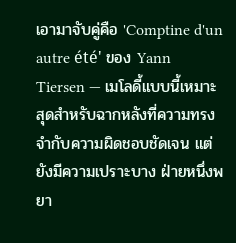เอามาจับคู่คือ 'Comptine d'un autre été' ของ Yann Tiersen — เมโลดี้แบบนี้เหมาะสุดสำหรับฉากหลังที่ความทรงจำกับความผิดชอบชัดเจน แต่ยังมีความเปราะบาง ฝ่ายหนึ่งพยา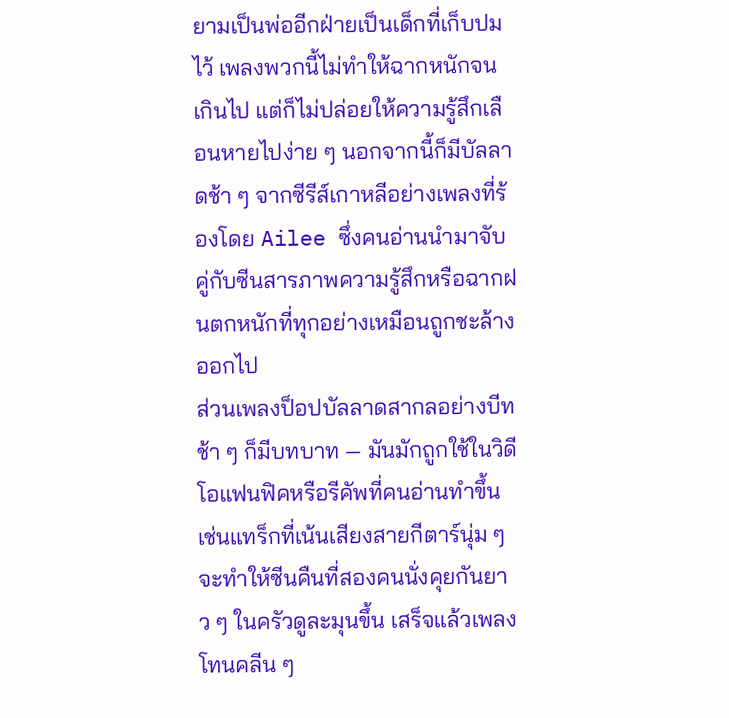ยามเป็นพ่ออีกฝ่ายเป็นเด็กที่เก็บปมไว้ เพลงพวกนี้ไม่ทำให้ฉากหนักจนเกินไป แต่ก็ไม่ปล่อยให้ความรู้สึกเลือนหายไปง่าย ๆ นอกจากนี้ก็มีบัลลาดช้า ๆ จากซีรีส์เกาหลีอย่างเพลงที่ร้องโดย Ailee ซึ่งคนอ่านนำมาจับคู่กับซีนสารภาพความรู้สึกหรือฉากฝนตกหนักที่ทุกอย่างเหมือนถูกชะล้างออกไป
ส่วนเพลงป็อปบัลลาดสากลอย่างบีทช้า ๆ ก็มีบทบาท — มันมักถูกใช้ในวิดีโอแฟนฟิคหรือรีคัพที่คนอ่านทำขึ้น เช่นแทร็กที่เน้นเสียงสายกีตาร์นุ่ม ๆ จะทำให้ซีนคืนที่สองคนนั่งคุยกันยาว ๆ ในครัวดูละมุนขึ้น เสร็จแล้วเพลงโทนคลีน ๆ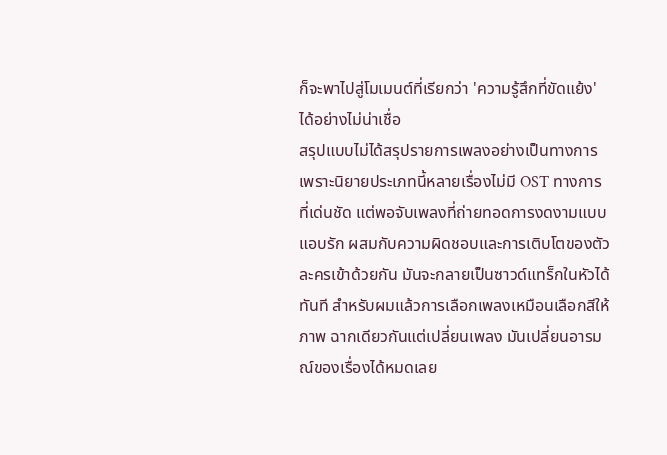ก็จะพาไปสู่โมเมนต์ที่เรียกว่า 'ความรู้สึกที่ขัดแย้ง' ได้อย่างไม่น่าเชื่อ
สรุปแบบไม่ได้สรุปรายการเพลงอย่างเป็นทางการ เพราะนิยายประเภทนี้หลายเรื่องไม่มี OST ทางการที่เด่นชัด แต่พอจับเพลงที่ถ่ายทอดการงดงามแบบแอบรัก ผสมกับความผิดชอบและการเติบโตของตัวละครเข้าด้วยกัน มันจะกลายเป็นซาวด์แทร็กในหัวได้ทันที สำหรับผมแล้วการเลือกเพลงเหมือนเลือกสีให้ภาพ ฉากเดียวกันแต่เปลี่ยนเพลง มันเปลี่ยนอารมณ์ของเรื่องได้หมดเลย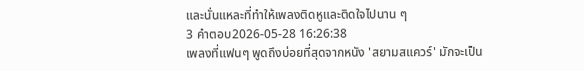และนั่นแหละที่ทำให้เพลงติดหูและติดใจไปนาน ๆ
3 คำตอบ2026-05-28 16:26:38
เพลงที่แฟนๆ พูดถึงบ่อยที่สุดจากหนัง 'สยามสแควร์' มักจะเป็น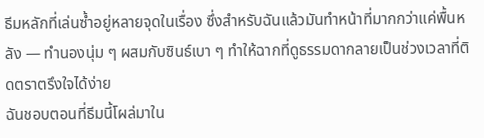ธีมหลักที่เล่นซ้ำอยู่หลายจุดในเรื่อง ซึ่งสำหรับฉันแล้วมันทำหน้าที่มากกว่าแค่พื้นหลัง — ทำนองนุ่ม ๆ ผสมกับซินธ์เบา ๆ ทำให้ฉากที่ดูธรรมดากลายเป็นช่วงเวลาที่ติดตราตรึงใจได้ง่าย
ฉันชอบตอนที่ธีมนี้โผล่มาใน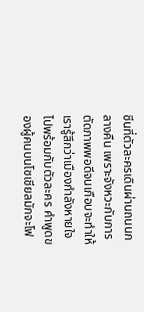ซีนที่ตัวละครเดินผ่านถนนกลางคืน เพราะจังหวะกับการตัดภาพพอดีจนเกือบจะทำให้เรารู้สึกว่าเมืองกำลังหายใจไปพร้อมกับตัวละคร คำพูดของผู้คนบนโซเชียลมักจะโฟ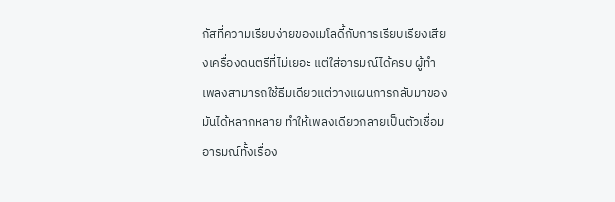กัสที่ความเรียบง่ายของเมโลดี้กับการเรียบเรียงเสียงเครื่องดนตรีที่ไม่เยอะ แต่ใส่อารมณ์ได้ครบ ผู้ทำเพลงสามารถใช้ธีมเดียวแต่วางแผนการกลับมาของมันได้หลากหลาย ทำให้เพลงเดียวกลายเป็นตัวเชื่อมอารมณ์ทั้งเรื่อง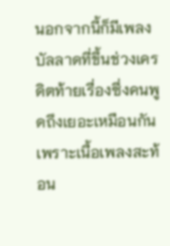นอกจากนี้ก็มีเพลงบัลลาดที่ขึ้นช่วงเครดิตท้ายเรื่องซึ่งคนพูดถึงเยอะเหมือนกัน เพราะเนื้อเพลงสะท้อน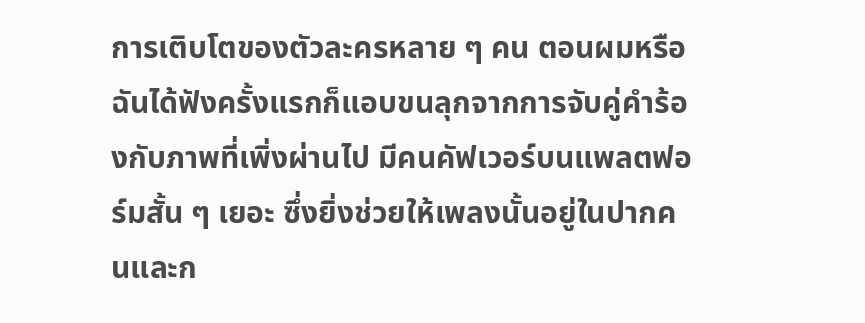การเติบโตของตัวละครหลาย ๆ คน ตอนผมหรือฉันได้ฟังครั้งแรกก็แอบขนลุกจากการจับคู่คำร้องกับภาพที่เพิ่งผ่านไป มีคนคัฟเวอร์บนแพลตฟอร์มสั้น ๆ เยอะ ซึ่งยิ่งช่วยให้เพลงนั้นอยู่ในปากคนและก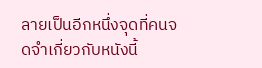ลายเป็นอีกหนึ่งจุดที่คนจดจำเกี่ยวกับหนังนี้